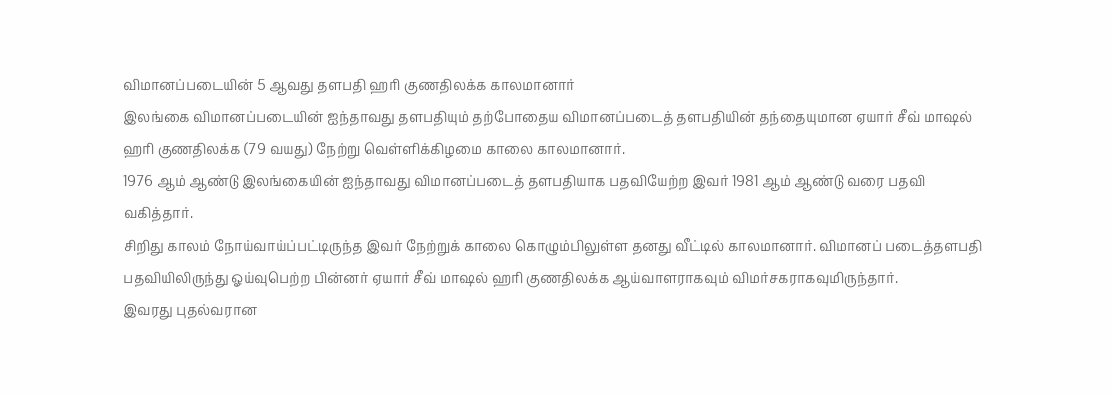விமானப்படையின் 5 ஆவது தளபதி ஹரி குணதிலக்க காலமானார்
இலங்கை விமானப்படையின் ஐந்தாவது தளபதியும் தற்போதைய விமானப்படைத் தளபதியின் தந்தையுமான ஏயார் சீவ் மாஷல் ஹரி குணதிலக்க (79 வயது) நேற்று வெள்ளிக்கிழமை காலை காலமானார்.
1976 ஆம் ஆண்டு இலங்கையின் ஐந்தாவது விமானப்படைத் தளபதியாக பதவியேற்ற இவர் 1981 ஆம் ஆண்டு வரை பதவி வகித்தார்.
சிறிது காலம் நோய்வாய்ப்பட்டிருந்த இவர் நேற்றுக் காலை கொழும்பிலுள்ள தனது வீட்டில் காலமானார். விமானப் படைத்தளபதி பதவியிலிருந்து ஓய்வுபெற்ற பின்னர் ஏயார் சீவ் மாஷல் ஹரி குணதிலக்க ஆய்வாளராகவும் விமர்சகராகவுமிருந்தார்.
இவரது புதல்வரான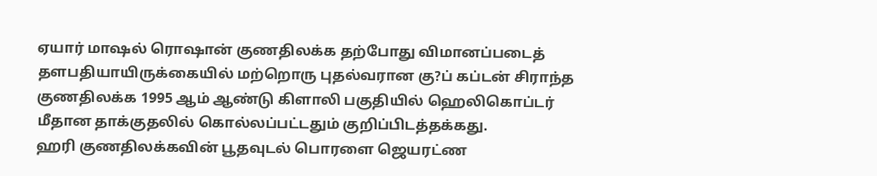ஏயார் மாஷல் ரொஷான் குணதிலக்க தற்போது விமானப்படைத் தளபதியாயிருக்கையில் மற்றொரு புதல்வரான கு?ப் கப்டன் சிராந்த குணதிலக்க 1995 ஆம் ஆண்டு கிளாலி பகுதியில் ஹெலிகொப்டர் மீதான தாக்குதலில் கொல்லப்பட்டதும் குறிப்பிடத்தக்கது.
ஹரி குணதிலக்கவின் பூதவுடல் பொரளை ஜெயரட்ண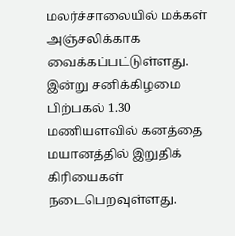மலர்ச்சாலையில் மக்கள் அஞ்சலிக்காக வைக்கப்பட்டுள்ளது. இன்று சனிக்கிழமை பிற்பகல் 1.30 மணியளவில் கனத்தை மயானத்தில் இறுதிக் கிரியைகள் நடைபெறவுள்ளது.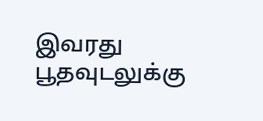இவரது பூதவுடலுக்கு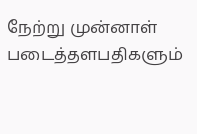நேற்று முன்னாள் படைத்தளபதிகளும்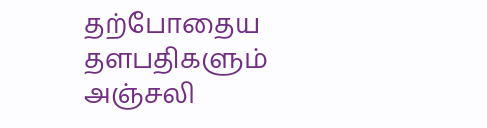தற்போதைய தளபதிகளும் அஞ்சலி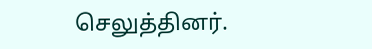செலுத்தினர்.